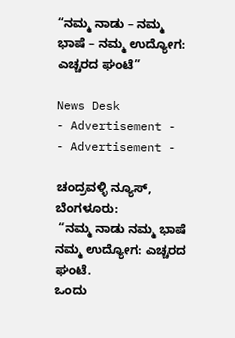“ನಮ್ಮ ನಾಡು – ನಮ್ಮ ಭಾಷೆ – ನಮ್ಮ ಉದ್ಯೋಗ: ಎಚ್ಚರದ ಘಂಟೆ”

News Desk
- Advertisement -  - Advertisement -

ಚಂದ್ರವಳ್ಳಿ ನ್ಯೂಸ್, ಬೆಂಗಳೂರು:
 “ನಮ್ಮ ನಾಡು ನಮ್ಮ ಭಾಷೆ ನಮ್ಮ ಉದ್ಯೋಗ: ಎಚ್ಚರದ ಘಂಟೆ.
ಒಂದು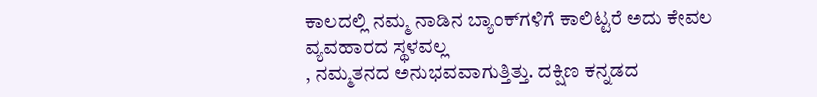ಕಾಲದಲ್ಲಿ ನಮ್ಮ ನಾಡಿನ ಬ್ಯಾಂಕ್‌ಗಳಿಗೆ ಕಾಲಿಟ್ಟರೆ ಅದು ಕೇವಲ ವ್ಯವಹಾರದ ಸ್ಥಳವಲ್ಲ
, ನಮ್ಮತನದ ಅನುಭವವಾಗುತ್ತಿತ್ತು. ದಕ್ಷಿಣ ಕನ್ನಡದ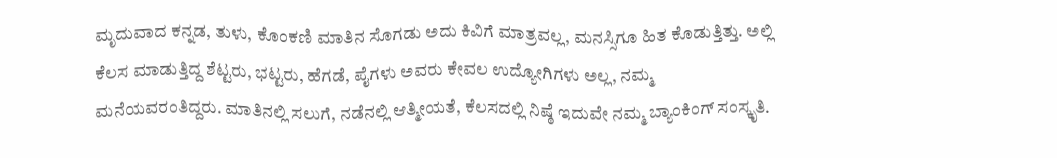ಮೃದುವಾದ ಕನ್ನಡ, ತುಳು, ಕೊಂಕಣಿ ಮಾತಿನ ಸೊಗಡು ಅದು ಕಿವಿಗೆ ಮಾತ್ರವಲ್ಲ, ಮನಸ್ಸಿಗೂ ಹಿತ ಕೊಡುತ್ತಿತ್ತು. ಅಲ್ಲಿ ಕೆಲಸ ಮಾಡುತ್ತಿದ್ದ ಶೆಟ್ಟರು, ಭಟ್ಟರು, ಹೆಗಡೆ, ಪೈಗಳು ಅವರು ಕೇವಲ ಉದ್ಯೋಗಿಗಳು ಅಲ್ಲ, ನಮ್ಮ ಮನೆಯವರಂತಿದ್ದರು. ಮಾತಿನಲ್ಲಿ ಸಲುಗೆ, ನಡೆನಲ್ಲಿ ಆತ್ಮೀಯತೆ, ಕೆಲಸದಲ್ಲಿ ನಿಷ್ಠೆ ಇದುವೇ ನಮ್ಮ ಬ್ಯಾಂಕಿಂಗ್ ಸಂಸ್ಕೃತಿ.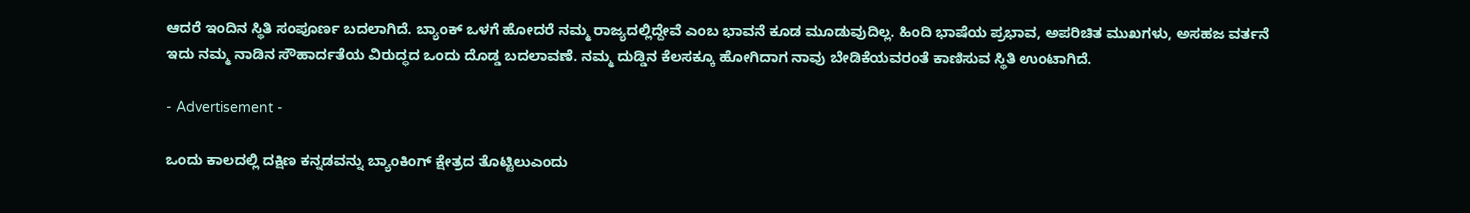ಆದರೆ ಇಂದಿನ ಸ್ಥಿತಿ ಸಂಪೂರ್ಣ ಬದಲಾಗಿದೆ. ಬ್ಯಾಂಕ್ ಒಳಗೆ ಹೋದರೆ ನಮ್ಮ ರಾಜ್ಯದಲ್ಲಿದ್ದೇವೆ ಎಂಬ ಭಾವನೆ ಕೂಡ ಮೂಡುವುದಿಲ್ಲ. ಹಿಂದಿ ಭಾಷೆಯ ಪ್ರಭಾವ, ಅಪರಿಚಿತ ಮುಖಗಳು, ಅಸಹಜ ವರ್ತನೆ ಇದು ನಮ್ಮ ನಾಡಿನ ಸೌಹಾರ್ದತೆಯ ವಿರುದ್ಧದ ಒಂದು ದೊಡ್ಡ ಬದಲಾವಣೆ. ನಮ್ಮ ದುಡ್ಡಿನ ಕೆಲಸಕ್ಕೂ ಹೋಗಿದಾಗ ನಾವು ಬೇಡಿಕೆಯವರಂತೆ ಕಾಣಿಸುವ ಸ್ಥಿತಿ ಉಂಟಾಗಿದೆ.

- Advertisement -

ಒಂದು ಕಾಲದಲ್ಲಿ ದಕ್ಷಿಣ ಕನ್ನಡವನ್ನು ಬ್ಯಾಂಕಿಂಗ್ ಕ್ಷೇತ್ರದ ತೊಟ್ಟಿಲುಎಂದು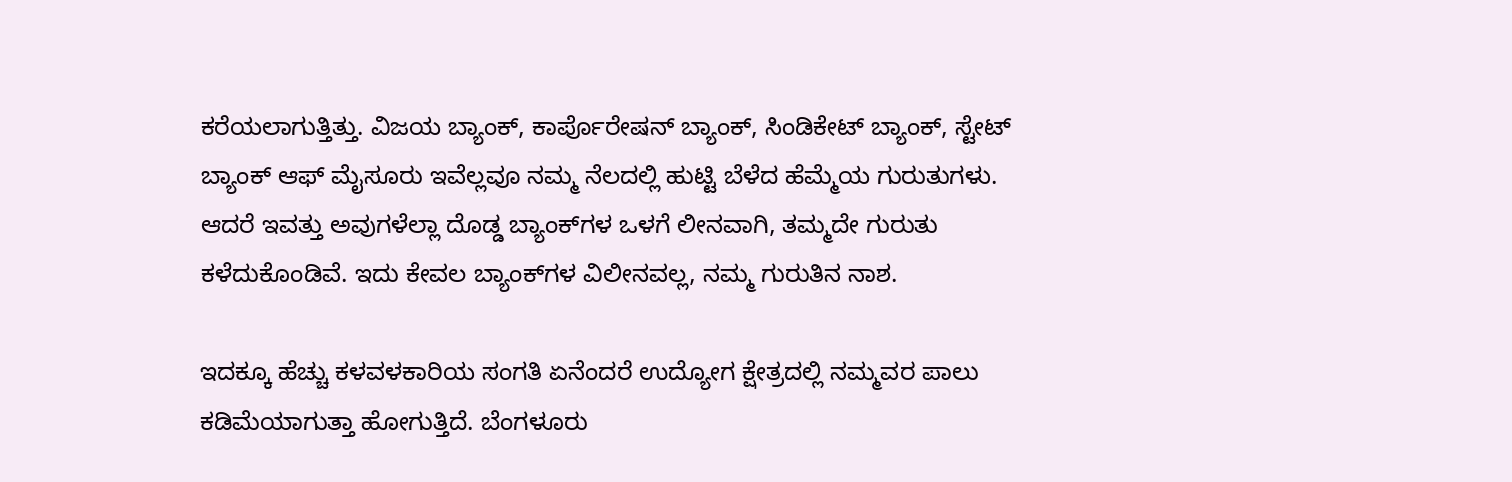ಕರೆಯಲಾಗುತ್ತಿತ್ತು. ವಿಜಯ ಬ್ಯಾಂಕ್, ಕಾರ್ಪೊರೇಷನ್ ಬ್ಯಾಂಕ್, ಸಿಂಡಿಕೇಟ್ ಬ್ಯಾಂಕ್, ಸ್ಟೇಟ್ ಬ್ಯಾಂಕ್ ಆಫ್ ಮೈಸೂರು ಇವೆಲ್ಲವೂ ನಮ್ಮ ನೆಲದಲ್ಲಿ ಹುಟ್ಟಿ ಬೆಳೆದ ಹೆಮ್ಮೆಯ ಗುರುತುಗಳು. ಆದರೆ ಇವತ್ತು ಅವುಗಳೆಲ್ಲಾ ದೊಡ್ಡ ಬ್ಯಾಂಕ್‌ಗಳ ಒಳಗೆ ಲೀನವಾಗಿ, ತಮ್ಮದೇ ಗುರುತು ಕಳೆದುಕೊಂಡಿವೆ. ಇದು ಕೇವಲ ಬ್ಯಾಂಕ್‌ಗಳ ವಿಲೀನವಲ್ಲ, ನಮ್ಮ ಗುರುತಿನ ನಾಶ.

ಇದಕ್ಕೂ ಹೆಚ್ಚು ಕಳವಳಕಾರಿಯ ಸಂಗತಿ ಏನೆಂದರೆ ಉದ್ಯೋಗ ಕ್ಷೇತ್ರದಲ್ಲಿ ನಮ್ಮವರ ಪಾಲು ಕಡಿಮೆಯಾಗುತ್ತಾ ಹೋಗುತ್ತಿದೆ. ಬೆಂಗಳೂರು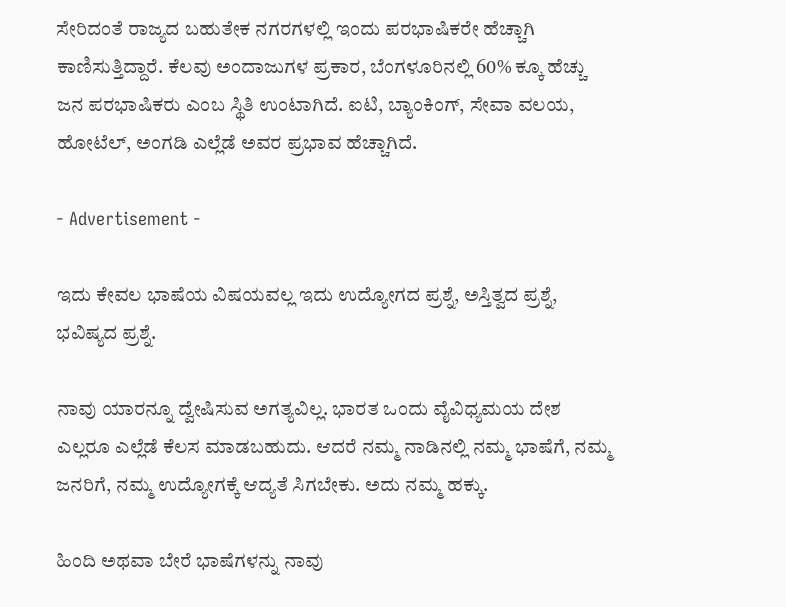ಸೇರಿದಂತೆ ರಾಜ್ಯದ ಬಹುತೇಕ ನಗರಗಳಲ್ಲಿ ಇಂದು ಪರಭಾಷಿಕರೇ ಹೆಚ್ಚಾಗಿ ಕಾಣಿಸುತ್ತಿದ್ದಾರೆ. ಕೆಲವು ಅಂದಾಜುಗಳ ಪ್ರಕಾರ, ಬೆಂಗಳೂರಿನಲ್ಲಿ 60% ಕ್ಕೂ ಹೆಚ್ಚು ಜನ ಪರಭಾಷಿಕರು ಎಂಬ ಸ್ಥಿತಿ ಉಂಟಾಗಿದೆ. ಐಟಿ, ಬ್ಯಾಂಕಿಂಗ್, ಸೇವಾ ವಲಯ, ಹೋಟೆಲ್, ಅಂಗಡಿ ಎಲ್ಲೆಡೆ ಅವರ ಪ್ರಭಾವ ಹೆಚ್ಚಾಗಿದೆ.

- Advertisement -

ಇದು ಕೇವಲ ಭಾಷೆಯ ವಿಷಯವಲ್ಲ ಇದು ಉದ್ಯೋಗದ ಪ್ರಶ್ನೆ, ಅಸ್ತಿತ್ವದ ಪ್ರಶ್ನೆ, ಭವಿಷ್ಯದ ಪ್ರಶ್ನೆ.

ನಾವು ಯಾರನ್ನೂ ದ್ವೇಷಿಸುವ ಅಗತ್ಯವಿಲ್ಲ. ಭಾರತ ಒಂದು ವೈವಿಧ್ಯಮಯ ದೇಶ ಎಲ್ಲರೂ ಎಲ್ಲೆಡೆ ಕೆಲಸ ಮಾಡಬಹುದು. ಆದರೆ ನಮ್ಮ ನಾಡಿನಲ್ಲಿ ನಮ್ಮ ಭಾಷೆಗೆ, ನಮ್ಮ ಜನರಿಗೆ, ನಮ್ಮ ಉದ್ಯೋಗಕ್ಕೆ ಆದ್ಯತೆ ಸಿಗಬೇಕು. ಅದು ನಮ್ಮ ಹಕ್ಕು.

ಹಿಂದಿ ಅಥವಾ ಬೇರೆ ಭಾಷೆಗಳನ್ನು ನಾವು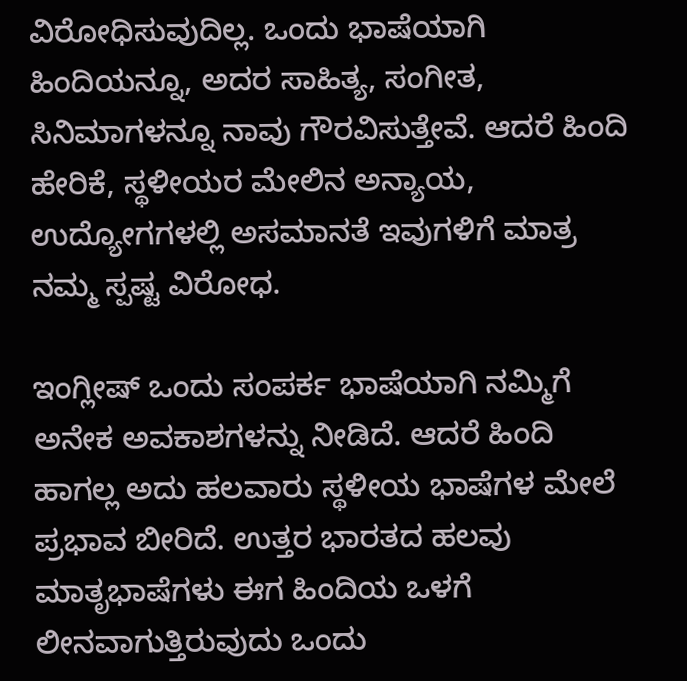ವಿರೋಧಿಸುವುದಿಲ್ಲ. ಒಂದು ಭಾಷೆಯಾಗಿ ಹಿಂದಿಯನ್ನೂ, ಅದರ ಸಾಹಿತ್ಯ, ಸಂಗೀತ, ಸಿನಿಮಾಗಳನ್ನೂ ನಾವು ಗೌರವಿಸುತ್ತೇವೆ. ಆದರೆ ಹಿಂದಿ ಹೇರಿಕೆ, ಸ್ಥಳೀಯರ ಮೇಲಿನ ಅನ್ಯಾಯ, ಉದ್ಯೋಗಗಳಲ್ಲಿ ಅಸಮಾನತೆ ಇವುಗಳಿಗೆ ಮಾತ್ರ ನಮ್ಮ ಸ್ಪಷ್ಟ ವಿರೋಧ.

ಇಂಗ್ಲೀಷ್ ಒಂದು ಸಂಪರ್ಕ ಭಾಷೆಯಾಗಿ ನಮ್ಮಿಗೆ ಅನೇಕ ಅವಕಾಶಗಳನ್ನು ನೀಡಿದೆ. ಆದರೆ ಹಿಂದಿ ಹಾಗಲ್ಲ ಅದು ಹಲವಾರು ಸ್ಥಳೀಯ ಭಾಷೆಗಳ ಮೇಲೆ ಪ್ರಭಾವ ಬೀರಿದೆ. ಉತ್ತರ ಭಾರತದ ಹಲವು ಮಾತೃಭಾಷೆಗಳು ಈಗ ಹಿಂದಿಯ ಒಳಗೆ ಲೀನವಾಗುತ್ತಿರುವುದು ಒಂದು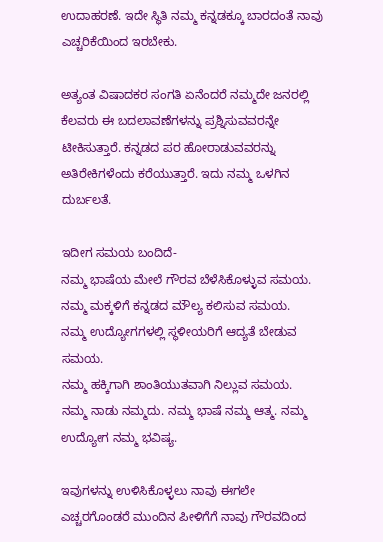ಉದಾಹರಣೆ. ಇದೇ ಸ್ಥಿತಿ ನಮ್ಮ ಕನ್ನಡಕ್ಕೂ ಬಾರದಂತೆ ನಾವು ಎಚ್ಚರಿಕೆಯಿಂದ ಇರಬೇಕು.

ಅತ್ಯಂತ ವಿಷಾದಕರ ಸಂಗತಿ ಏನೆಂದರೆ ನಮ್ಮದೇ ಜನರಲ್ಲಿ ಕೆಲವರು ಈ ಬದಲಾವಣೆಗಳನ್ನು ಪ್ರಶ್ನಿಸುವವರನ್ನೇ ಟೀಕಿಸುತ್ತಾರೆ. ಕನ್ನಡದ ಪರ ಹೋರಾಡುವವರನ್ನು ಅತಿರೇಕಿಗಳೆಂದು ಕರೆಯುತ್ತಾರೆ. ಇದು ನಮ್ಮ ಒಳಗಿನ ದುರ್ಬಲತೆ.

ಇದೀಗ ಸಮಯ ಬಂದಿದೆ-
ನಮ್ಮ ಭಾಷೆಯ ಮೇಲೆ ಗೌರವ ಬೆಳೆಸಿಕೊಳ್ಳುವ ಸಮಯ.
ನಮ್ಮ ಮಕ್ಕಳಿಗೆ ಕನ್ನಡದ ಮೌಲ್ಯ ಕಲಿಸುವ ಸಮಯ.
ನಮ್ಮ ಉದ್ಯೋಗಗಳಲ್ಲಿ ಸ್ಥಳೀಯರಿಗೆ ಆದ್ಯತೆ ಬೇಡುವ ಸಮಯ.
ನಮ್ಮ ಹಕ್ಕಿಗಾಗಿ ಶಾಂತಿಯುತವಾಗಿ ನಿಲ್ಲುವ ಸಮಯ.
ನಮ್ಮ ನಾಡು ನಮ್ಮದು. ನಮ್ಮ ಭಾಷೆ ನಮ್ಮ ಆತ್ಮ. ನಮ್ಮ ಉದ್ಯೋಗ ನಮ್ಮ ಭವಿಷ್ಯ.

ಇವುಗಳನ್ನು ಉಳಿಸಿಕೊಳ್ಳಲು ನಾವು ಈಗಲೇ ಎಚ್ಚರಗೊಂಡರೆ ಮುಂದಿನ ಪೀಳಿಗೆಗೆ ನಾವು ಗೌರವದಿಂದ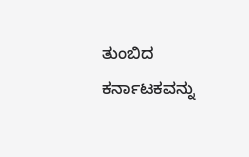ತುಂಬಿದ ಕರ್ನಾಟಕವನ್ನು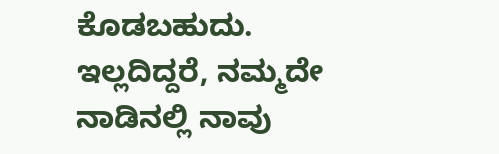ಕೊಡಬಹುದು. ಇಲ್ಲದಿದ್ದರೆ, ನಮ್ಮದೇ ನಾಡಿನಲ್ಲಿ ನಾವು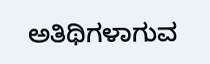ಅತಿಥಿಗಳಾಗುವ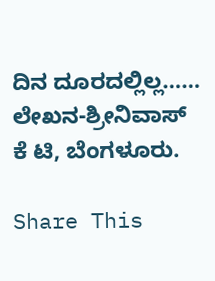ದಿನ ದೂರದಲ್ಲಿಲ್ಲ…… ಲೇಖನ-ಶ್ರೀನಿವಾಸ್ ಕೆ ಟಿ, ಬೆಂಗಳೂರು.

Share This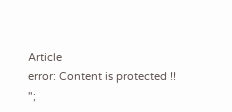Article
error: Content is protected !!
";